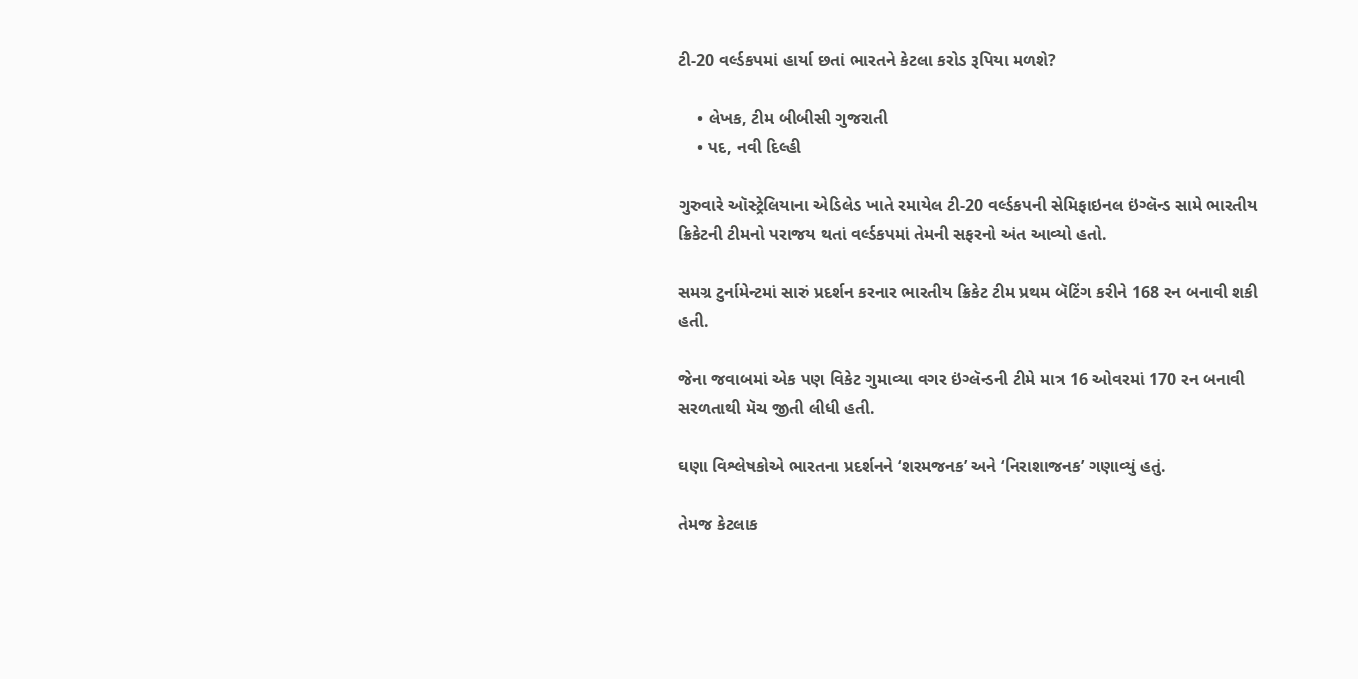ટી-20 વર્લ્ડકપમાં હાર્યા છતાં ભારતને કેટલા કરોડ રૂપિયા મળશે?

    • લેખક, ટીમ બીબીસી ગુજરાતી
    • પદ, નવી દિલ્હી

ગુરુવારે ઑસ્ટ્રેલિયાના એડિલેડ ખાતે રમાયેલ ટી-20 વર્લ્ડકપની સેમિફાઇનલ ઇંગ્લૅન્ડ સામે ભારતીય ક્રિકેટની ટીમનો પરાજય થતાં વર્લ્ડકપમાં તેમની સફરનો અંત આવ્યો હતો.

સમગ્ર ટુર્નામેન્ટમાં સારું પ્રદર્શન કરનાર ભારતીય ક્રિકેટ ટીમ પ્રથમ બૅટિંગ કરીને 168 રન બનાવી શકી હતી.

જેના જવાબમાં એક પણ વિકેટ ગુમાવ્યા વગર ઇંગ્લૅન્ડની ટીમે માત્ર 16 ઓવરમાં 170 રન બનાવી સરળતાથી મૅચ જીતી લીધી હતી.

ઘણા વિશ્લેષકોએ ભારતના પ્રદર્શનને ‘શરમજનક’ અને ‘નિરાશાજનક’ ગણાવ્યું હતું.

તેમજ કેટલાક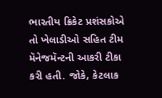ભારતીય ક્રિકેટ પ્રશંસકોએ તો ખેલાડીઓ સહિત ટીમ મૅનેજમૅન્ટની આકરી ટીકા કરી હતી. જોકે, કેટલાક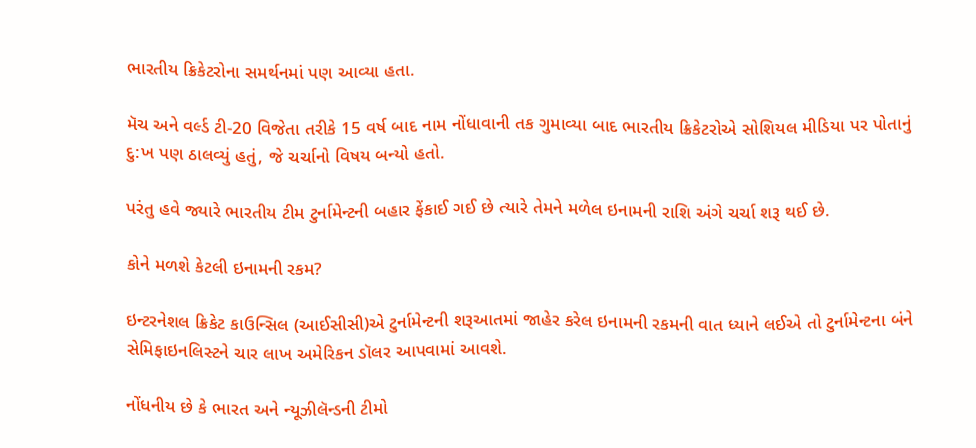ભારતીય ક્રિકેટરોના સમર્થનમાં પણ આવ્યા હતા.

મૅચ અને વર્લ્ડ ટી-20 વિજેતા તરીકે 15 વર્ષ બાદ નામ નોંધાવાની તક ગુમાવ્યા બાદ ભારતીય ક્રિકેટરોએ સોશિયલ મીડિયા પર પોતાનું દુ:ખ પણ ઠાલવ્યું હતું, જે ચર્ચાનો વિષય બન્યો હતો.

પરંતુ હવે જ્યારે ભારતીય ટીમ ટુર્નામેન્ટની બહાર ફેંકાઈ ગઈ છે ત્યારે તેમને મળેલ ઇનામની રાશિ અંગે ચર્ચા શરૂ થઈ છે.

કોને મળશે કેટલી ઇનામની રકમ?

ઇન્ટરનેશલ ક્રિકેટ કાઉન્સિલ (આઈસીસી)એ ટુર્નામેન્ટની શરૂઆતમાં જાહેર કરેલ ઇનામની રકમની વાત ધ્યાને લઈએ તો ટુર્નામેન્ટના બંને સેમિફાઇનલિસ્ટને ચાર લાખ અમેરિકન ડૉલર આપવામાં આવશે.

નોંધનીય છે કે ભારત અને ન્યૂઝીલૅન્ડની ટીમો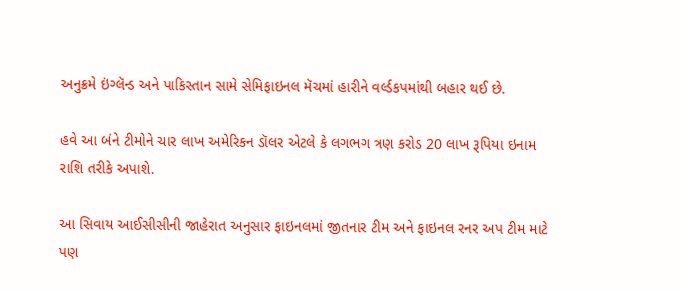અનુક્રમે ઇંગ્લૅન્ડ અને પાકિસ્તાન સામે સેમિફાઇનલ મૅચમાં હારીને વર્લ્ડકપમાંથી બહાર થઈ છે.

હવે આ બંને ટીમોને ચાર લાખ અમેરિકન ડૉલર એટલે કે લગભગ ત્રણ કરોડ 20 લાખ રૂપિયા ઇનામ રાશિ તરીકે અપાશે.

આ સિવાય આઈસીસીની જાહેરાત અનુસાર ફાઇનલમાં જીતનાર ટીમ અને ફાઇનલ રનર અપ ટીમ માટે પણ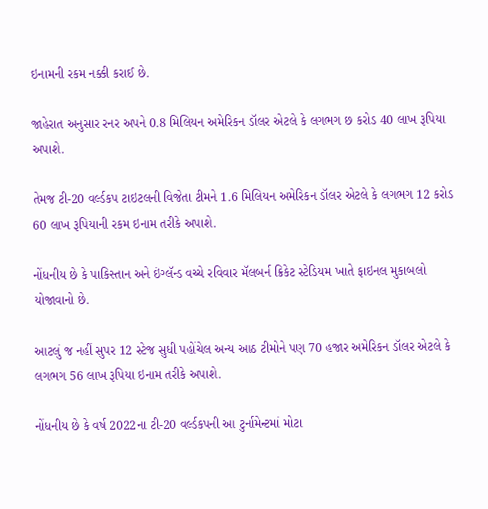ઇનામની રકમ નક્કી કરાઈ છે.

જાહેરાત અનુસાર રનર અપને 0.8 મિલિયન અમેરિકન ડૉલર એટલે કે લગભગ છ કરોડ 40 લાખ રૂપિયા અપાશે.

તેમજ ટી-20 વર્લ્ડકપ ટાઇટલની વિજેતા ટીમને 1.6 મિલિયન અમેરિકન ડૉલર એટલે કે લગભગ 12 કરોડ 60 લાખ રૂપિયાની રકમ ઇનામ તરીકે અપાશે.

નોંધનીય છે કે પાકિસ્તાન અને ઇંગ્લૅન્ડ વચ્ચે રવિવાર મૅલબર્ન ક્રિકેટ સ્ટેડિયમ ખાતે ફાઇનલ મુકાબલો યોજાવાનો છે.

આટલું જ નહીં સુપર 12 સ્ટેજ સુધી પહોંચેલ અન્ય આઠ ટીમોને પણ 70 હજાર અમેરિકન ડૉલર એટલે કે લગભગ 56 લાખ રૂપિયા ઇનામ તરીકે અપાશે.

નોંધનીય છે કે વર્ષ 2022ના ટી-20 વર્લ્ડકપની આ ટુર્નામેન્ટમાં મોટા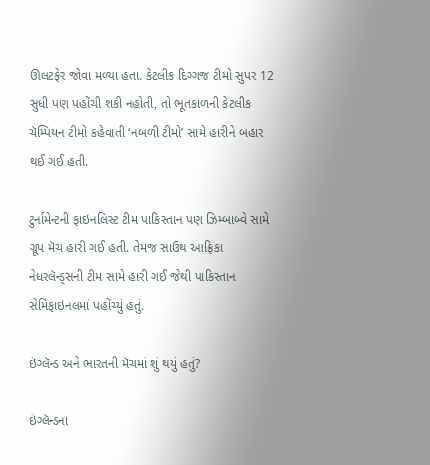ઊલટફેર જોવા મળ્યા હતા. કેટલીક દિગ્ગજ ટીમો સુપર 12 સુધી પણ પહોંચી શકી નહોતી, તો ભૂતકાળની કેટલીક ચૅમ્પિયન ટીમો કહેવાતી ‘નબળી ટીમો’ સામે હારીને બહાર થઈ ગઈ હતી.

ટુર્નામેન્ટની ફાઇનલિસ્ટ ટીમ પાકિસ્તાન પણ ઝિમ્બાબ્વે સામે ગ્રૂપ મૅચ હારી ગઈ હતી. તેમજ સાઉથ આફ્રિકા નેધરલૅન્ડ્સની ટીમ સામે હારી ગઈ જેથી પાકિસ્તાન સેમિફાઇનલમાં પહોંચ્યું હતું.

ઇંગ્લૅન્ડ અને ભારતની મૅચમાં શું થયું હતું?

ઇંગ્લૅન્ડના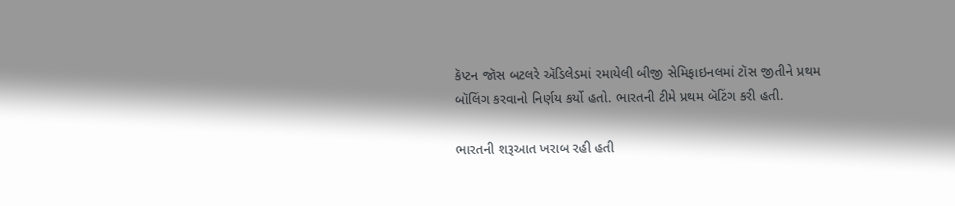કૅપ્ટન જૉસ બટલરે ઍડિલેડમાં રમાયેલી બીજી સેમિફાઇનલમાં ટૉસ જીતીને પ્રથમ બૉલિંગ કરવાનો નિર્ણય કર્યો હતો. ભારતની ટીમે પ્રથમ બૅટિંગ કરી હતી.

ભારતની શરૂઆત ખરાબ રહી હતી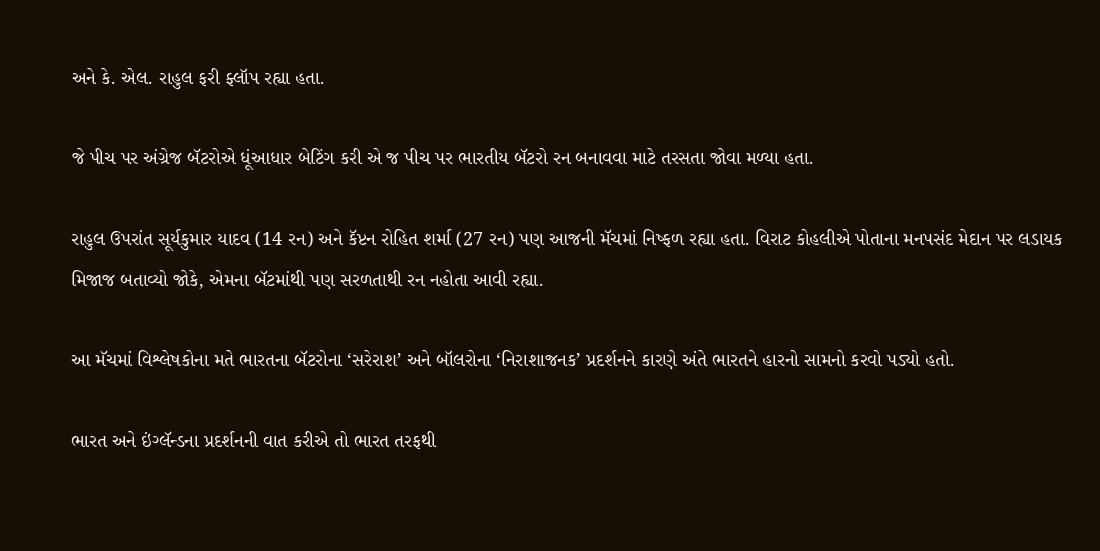અને કે. એલ. રાહુલ ફરી ફ્લૉપ રહ્યા હતા.

જે પીચ પર અંગ્રેજ બૅટરોએ ધૂંઆધાર બેટિંગ કરી એ જ પીચ પર ભારતીય બૅટરો રન બનાવવા માટે તરસતા જોવા મળ્યા હતા.

રાહુલ ઉપરાંત સૂર્યકુમાર યાદવ (14 રન) અને કૅપ્ટન રોહિત શર્મા (27 રન) પણ આજની મૅચમાં નિષ્ફળ રહ્યા હતા. વિરાટ કોહલીએ પોતાના મનપસંદ મેદાન પર લડાયક મિજાજ બતાવ્યો જોકે, એમના બૅટમાંથી પણ સરળતાથી રન નહોતા આવી રહ્યા.

આ મૅચમાં વિશ્લેષકોના મતે ભારતના બૅટરોના ‘સરેરાશ’ અને બૉલરોના ‘નિરાશાજનક’ પ્રદર્શનને કારણે અંતે ભારતને હારનો સામનો કરવો પડ્યો હતો.

ભારત અને ઇંગ્લૅન્ડના પ્રદર્શનની વાત કરીએ તો ભારત તરફથી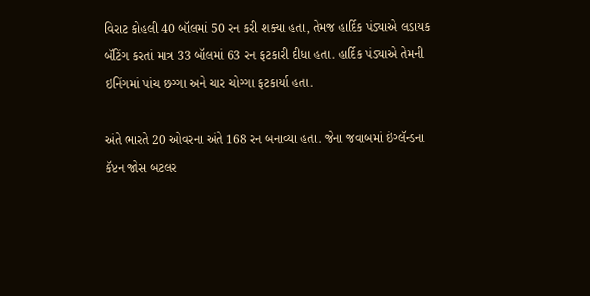વિરાટ કોહલી 40 બૉલમાં 50 રન કરી શક્યા હતા, તેમજ હાર્દિક પંડ્યાએ લડાયક બૅટિંગ કરતાં માત્ર 33 બૉલમાં 63 રન ફટકારી દીધા હતા. હાર્દિક પંડ્યાએ તેમની ઇનિંગમાં પાંચ છગ્ગા અને ચાર ચોગ્ગા ફટકાર્યા હતા.

અંતે ભારતે 20 ઓવરના અંતે 168 રન બનાવ્યા હતા. જેના જવાબમાં ઇંગ્લૅન્ડના કૅપ્ટન જોસ બટલર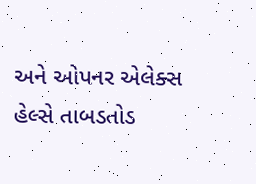અને ઓપનર એલેક્સ હેલ્સે તાબડતોડ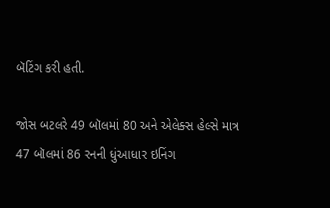બૅટિંગ કરી હતી.

જોસ બટલરે 49 બૉલમાં 80 અને એલેક્સ હેલ્સે માત્ર 47 બૉલમાં 86 રનની ધુંઆધાર ઇનિંગ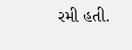રમી હતી.